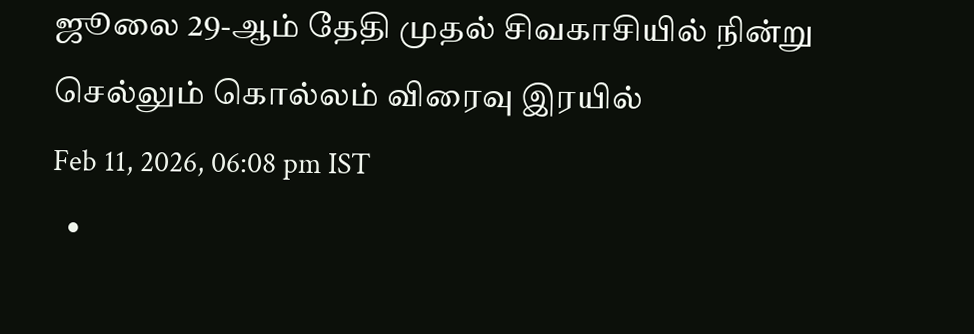ஜூலை 29-ஆம் தேதி முதல் சிவகாசியில் நின்று செல்லும் கொல்லம் விரைவு இரயில்
Feb 11, 2026, 06:08 pm IST
  •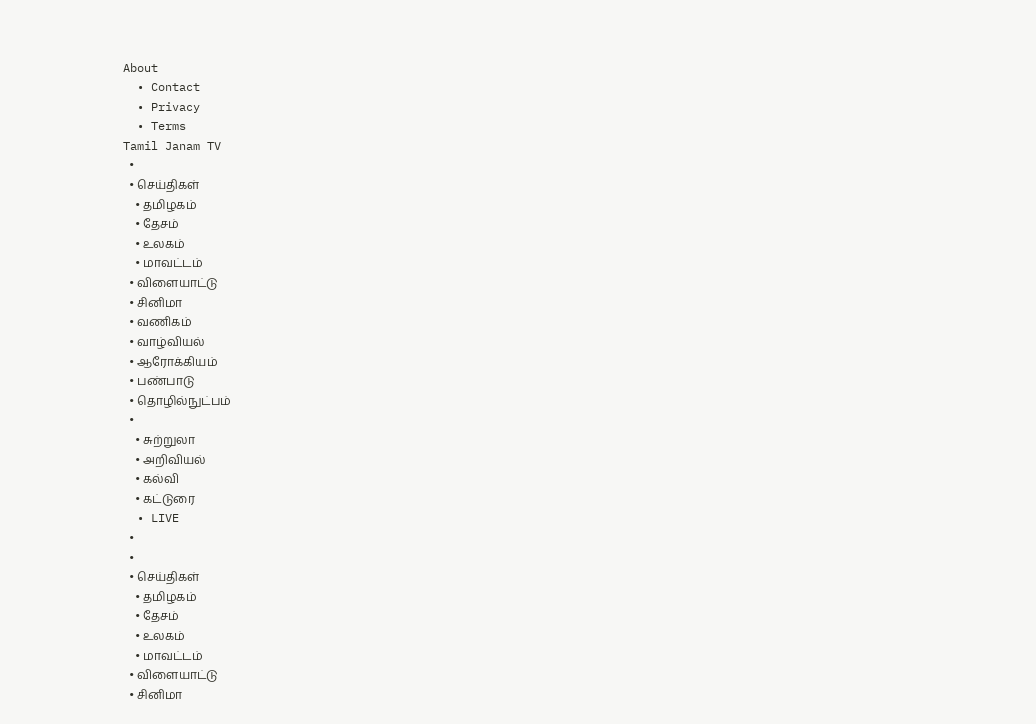About
  • Contact
  • Privacy
  • Terms
Tamil Janam TV
  •
  • செய்திகள்
    • தமிழகம்
    • தேசம்
    • உலகம்
    • மாவட்டம்
  • விளையாட்டு
  • சினிமா
  • வணிகம்
  • வாழ்வியல்
  • ஆரோக்கியம்
  • பண்பாடு
  • தொழில்நுட்பம்
  •
    • சுற்றுலா
    • அறிவியல்
    • கல்வி
    • கட்டுரை
  • LIVE
  •
  •
  • செய்திகள்
    • தமிழகம்
    • தேசம்
    • உலகம்
    • மாவட்டம்
  • விளையாட்டு
  • சினிமா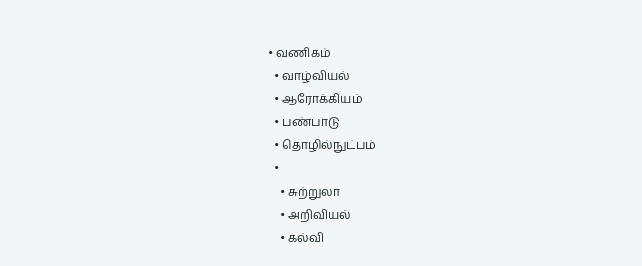• வணிகம்
  • வாழ்வியல்
  • ஆரோக்கியம்
  • பண்பாடு
  • தொழில்நுட்பம்
  •
    • சுற்றுலா
    • அறிவியல்
    • கல்வி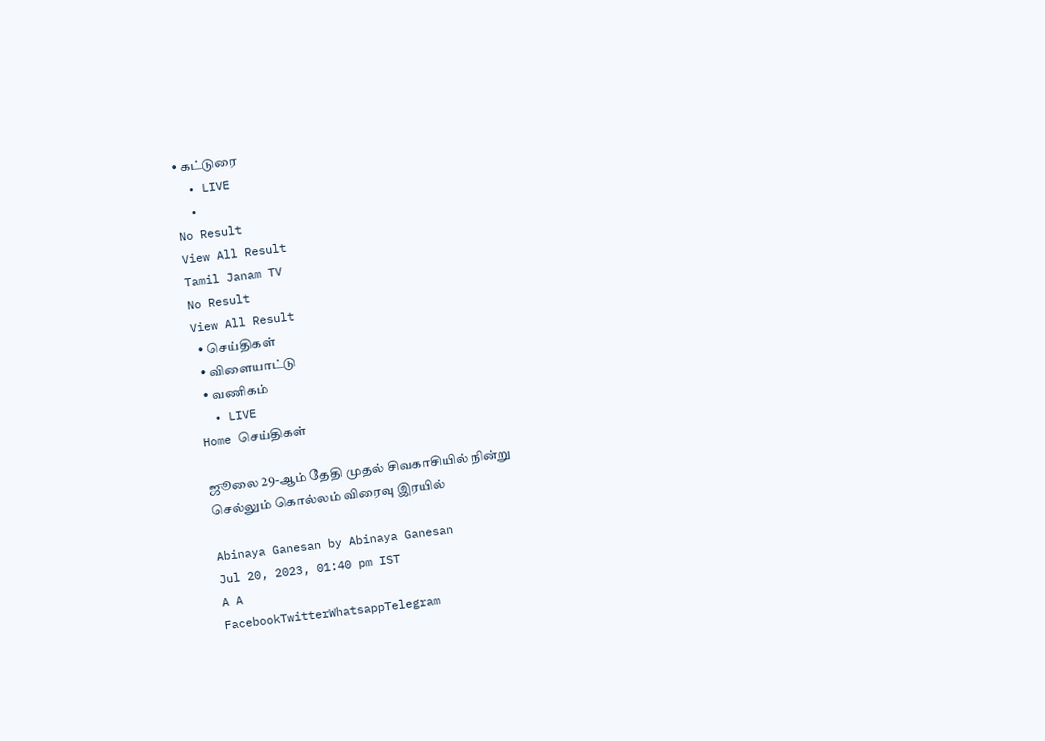• கட்டுரை
  • LIVE
  •
No Result
View All Result
Tamil Janam TV
No Result
View All Result
  • செய்திகள்
  • விளையாட்டு
  • வணிகம்
  • LIVE
Home செய்திகள்

ஜூலை 29-ஆம் தேதி முதல் சிவகாசியில் நின்று செல்லும் கொல்லம் விரைவு இரயில்

Abinaya Ganesan by Abinaya Ganesan
Jul 20, 2023, 01:40 pm IST
A A
FacebookTwitterWhatsappTelegram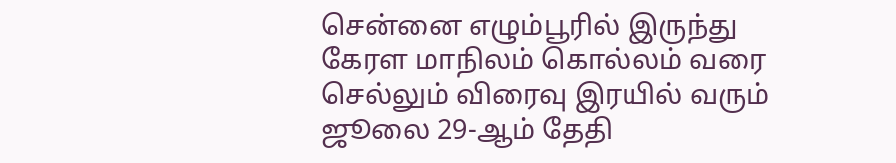சென்னை எழும்பூரில் இருந்து கேரள மாநிலம் கொல்லம் வரை செல்லும் விரைவு இரயில் வரும் ஜூலை 29-ஆம் தேதி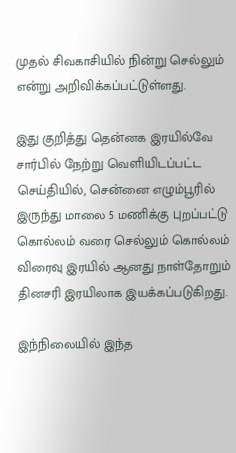முதல் சிவகாசியில் நின்று செல்லும் என்று அறிவிக்கப்பட்டுள்ளது.

இது குறித்து தென்னக இரயில்வே சார்பில் நேற்று வெளியிடப்பட்ட செய்தியில், சென்னை எழும்பூரில் இருந்து மாலை 5 மணிக்கு புறப்பட்டு கொல்லம் வரை செல்லும் கொல்லம் விரைவு இரயில் ஆனது நாள்தோறும் தினசரி இரயிலாக இயக்கப்படுகிறது.

இந்நிலையில் இந்த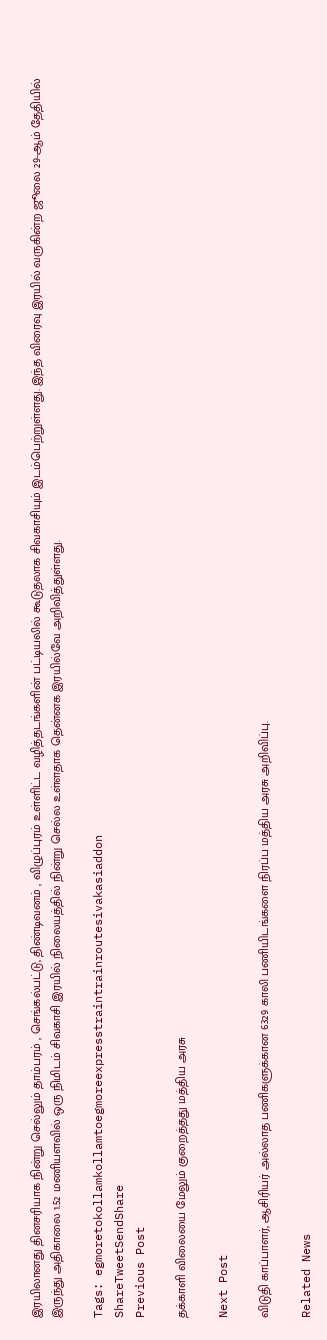இரயிலானது தினசரியாக நின்று செல்லும் தாம்பரம் , செங்கல்பட்டு, திண்டிவனம் , விழுப்புரம் உள்ளிட்ட வழித்தடங்களின் பட்டியலில் கூடுதலாக சிவகாசியும் இடம்பெற்றுள்ளது. இந்த விரைவு இரயில் வருகின்ற ஜூலை 29-ஆம் தேதியில் இருந்து அதிகாலை 1.52 மணியளவில் ஒரு நிமிடம் சிவகாசி இரயில் நிலையத்தில் நின்று செல்ல உள்ளதாக தென்னக இரயில்வே அறிவித்துள்ளது.

Tags: egmoretokollamkollamtoegmoreexpresstraintrainroutesivakasiaddon
ShareTweetSendShare
Previous Post

தக்காளி விலையை மேலும் குறைத்தது மத்திய அரசு

Next Post

விடுதி காப்பாளர், ஆசிரியர் அல்லாத பணிகளுக்கான 6329 காலி பணியிடங்களை நிரப்ப மத்திய அரசு அறிவிப்பு.

Related News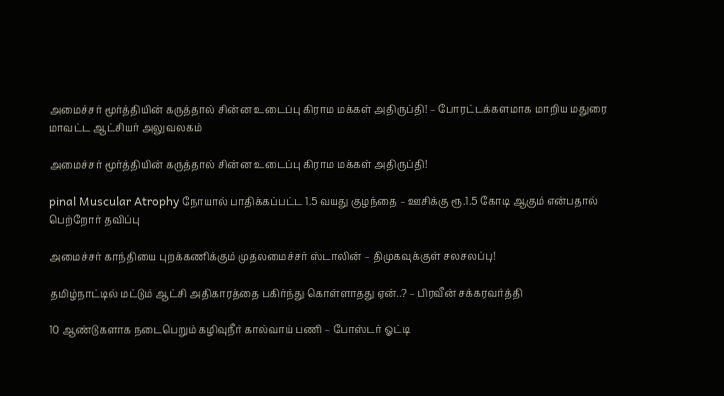அமைச்சர் மூர்த்தியின் கருத்தால் சின்ன உடைப்பு கிராம மக்கள் அதிருப்தி! – போரட்டக்களமாக மாறிய மதுரை மாவட்ட ஆட்சியர் அலுவலகம்

அமைச்சர் மூர்த்தியின் கருத்தால் சின்ன உடைப்பு கிராம மக்கள் அதிருப்தி!

pinal Muscular Atrophy நோயால் பாதிக்கப்பட்ட 1.5 வயது குழந்தை – ஊசிக்கு ரூ.1.5 கோடி ஆகும் என்பதால் பெற்றோர் தவிப்பு

அமைச்சர் காந்தியை புறக்கணிக்கும் முதலமைச்சர் ஸ்டாலின் – திமுகவுக்குள் சலசலப்பு!

தமிழ்நாட்டில் மட்டும் ஆட்சி அதிகாரத்தை பகிர்ந்து கொள்ளாதது ஏன்..? – பிரவீன் சக்கரவர்த்தி

10 ஆண்டுகளாக நடைபெறும் கழிவுநீர் கால்வாய் பணி – போஸ்டர் ஓட்டி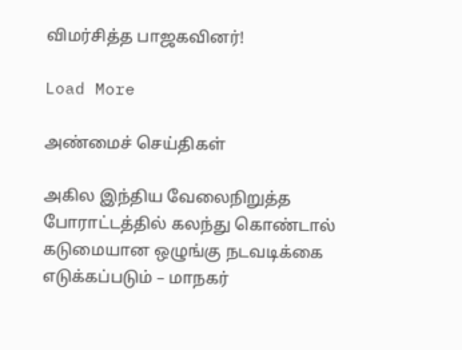விமர்சித்த பாஜகவினர்!

Load More

அண்மைச் செய்திகள்

அகில இந்திய வேலைநிறுத்த போராட்டத்தில் கலந்து கொண்டால் கடுமையான ஒழுங்கு நடவடிக்கை எடுக்கப்படும் – மாநகர்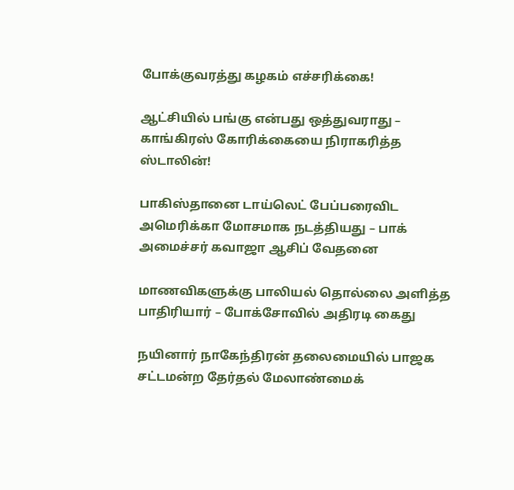போக்குவரத்து கழகம் எச்சரிக்கை!

ஆட்சியில் பங்கு என்பது ஒத்துவராது – காங்கிரஸ் கோரிக்கையை நிராகரித்த ஸ்டாலின்!

பாகிஸ்தானை டாய்லெட் பேப்பரைவிட அமெரிக்கா மோசமாக நடத்தியது – பாக் அமைச்சர் கவாஜா ஆசிப் வேதனை

மாணவிகளுக்கு பாலியல் தொல்லை அளித்த பாதிரியார் – போக்சோவில் அதிரடி கைது

நயினார் நாகேந்திரன் தலைமையில் பாஜக சட்டமன்ற தேர்தல் மேலாண்மைக்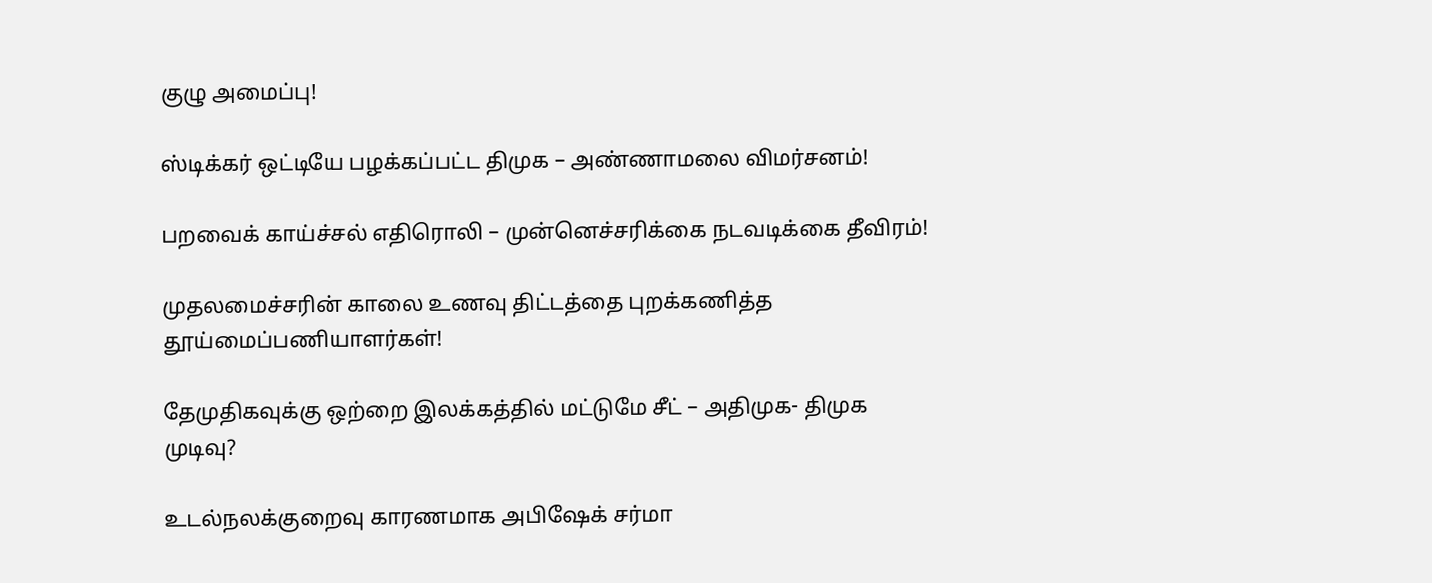குழு அமைப்பு!

ஸ்டிக்கர் ஒட்டியே பழக்கப்பட்ட திமுக – அண்ணாமலை விமர்சனம்!

பறவைக் காய்ச்சல் எதிரொலி – முன்னெச்சரிக்கை நடவடிக்கை தீவிரம்!

முதலமைச்சரின் காலை உணவு திட்டத்தை புறக்கணித்த தூய்மைப்பணியாளர்கள்!

தேமுதிகவுக்கு ஒற்றை இலக்கத்தில் மட்டுமே சீட் – அதிமுக- திமுக முடிவு?

உடல்நலக்குறைவு காரணமாக அபிஷேக் சர்மா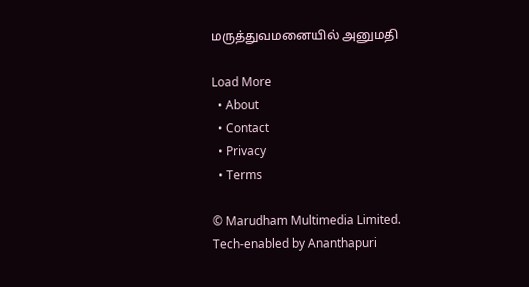மருத்துவமனையில் அனுமதி

Load More
  • About
  • Contact
  • Privacy
  • Terms

© Marudham Multimedia Limited.
Tech-enabled by Ananthapuri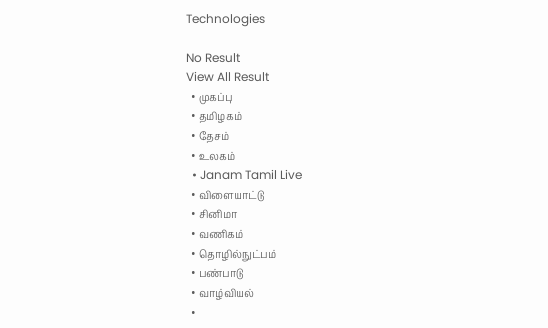Technologies

No Result
View All Result
  • முகப்பு
  • தமிழகம்
  • தேசம்
  • உலகம்
  • Janam Tamil Live
  • விளையாட்டு
  • சினிமா
  • வணிகம்
  • தொழில்நுட்பம்
  • பண்பாடு
  • வாழ்வியல்
  •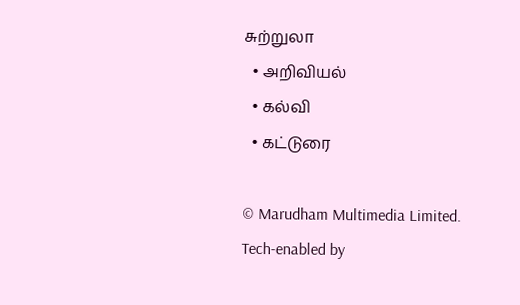சுற்றுலா
  • அறிவியல்
  • கல்வி
  • கட்டுரை

© Marudham Multimedia Limited.
Tech-enabled by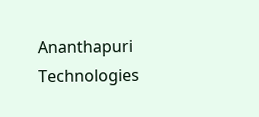Ananthapuri Technologies